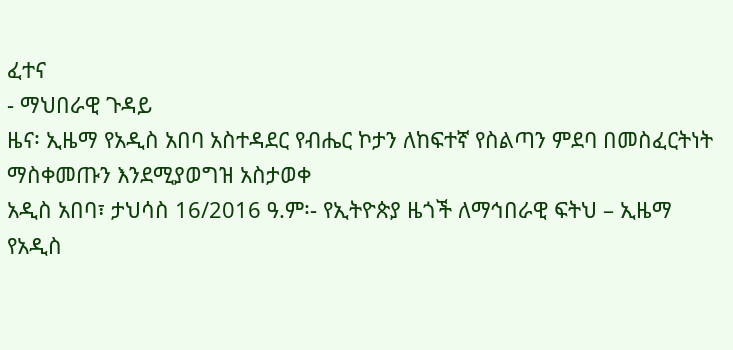ፈተና
- ማህበራዊ ጉዳይ
ዜና፡ ኢዜማ የአዲስ አበባ አስተዳደር የብሔር ኮታን ለከፍተኛ የስልጣን ምደባ በመስፈርትነት ማስቀመጡን እንደሚያወግዝ አስታወቀ
አዲስ አበባ፣ ታህሳስ 16/2016 ዓ.ም፡- የኢትዮጵያ ዜጎች ለማኅበራዊ ፍትህ – ኢዜማ የአዲስ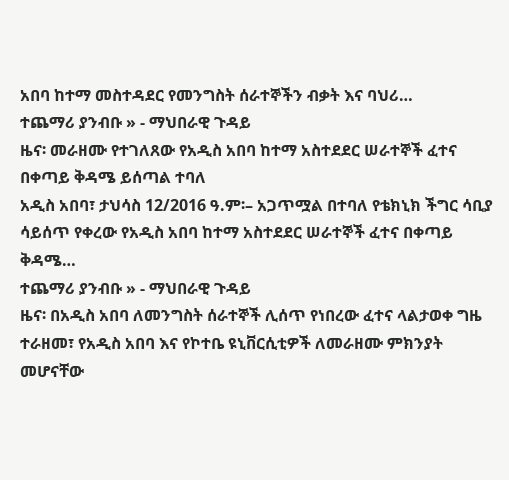አበባ ከተማ መስተዳደር የመንግስት ሰራተኞችን ብቃት እና ባህሪ…
ተጨማሪ ያንብቡ » - ማህበራዊ ጉዳይ
ዜና፡ መራዘሙ የተገለጸው የአዲስ አበባ ከተማ አስተደደር ሠራተኞች ፈተና በቀጣይ ቅዳሜ ይሰጣል ተባለ
አዲስ አበባ፣ ታህሳስ 12/2016 ዓ.ም፡– አጋጥሟል በተባለ የቴክኒክ ችግር ሳቢያ ሳይሰጥ የቀረው የአዲስ አበባ ከተማ አስተደደር ሠራተኞች ፈተና በቀጣይ ቅዳሜ…
ተጨማሪ ያንብቡ » - ማህበራዊ ጉዳይ
ዜና፡ በአዲስ አበባ ለመንግስት ሰራተኞች ሊሰጥ የነበረው ፈተና ላልታወቀ ግዜ ተራዘመ፣ የአዲስ አበባ እና የኮተቤ ዩኒቨርሲቲዎች ለመራዘሙ ምክንያት መሆናቸው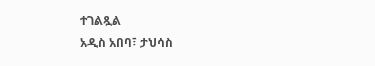ተገልጿል
አዲስ አበባ፣ ታህሳስ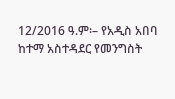12/2016 ዓ.ም፡– የአዲስ አበባ ከተማ አስተዳደር የመንግስት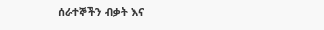ሰራተኞችን ብቃት እና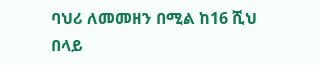ባህሪ ለመመዘን በሚል ከ16 ሺህ በላይ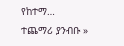የከተማ…
ተጨማሪ ያንብቡ »